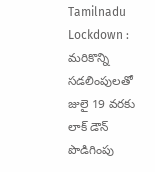Tamilnadu Lockdown : మరికొన్ని సడలింపులతో జులై 19 వరకు లాక్ డౌన్ పొడిగింపు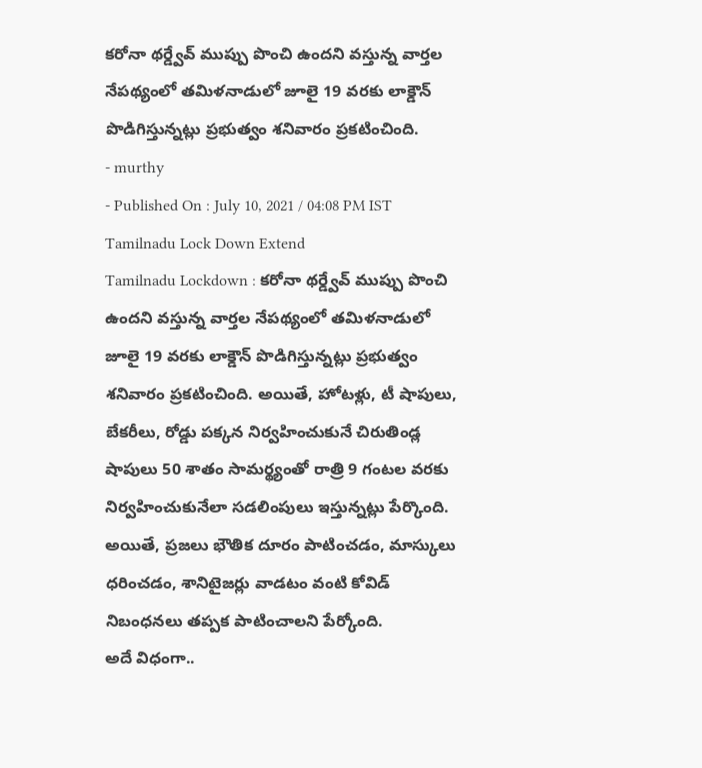కరోనా థర్డ్వేవ్ ముప్పు పొంచి ఉందని వస్తున్న వార్తల నేపథ్యంలో తమిళనాడులో జూలై 19 వరకు లాక్డౌన్ పొడిగిస్తున్నట్లు ప్రభుత్వం శనివారం ప్రకటించింది.
- murthy
- Published On : July 10, 2021 / 04:08 PM IST
Tamilnadu Lock Down Extend
Tamilnadu Lockdown : కరోనా థర్డ్వేవ్ ముప్పు పొంచి ఉందని వస్తున్న వార్తల నేపథ్యంలో తమిళనాడులో జూలై 19 వరకు లాక్డౌన్ పొడిగిస్తున్నట్లు ప్రభుత్వం శనివారం ప్రకటించింది. అయితే, హోటళ్లు, టీ షాపులు, బేకరీలు, రోడ్డు పక్కన నిర్వహించుకునే చిరుతిండ్ల షాపులు 50 శాతం సామర్థ్యంతో రాత్రి 9 గంటల వరకు నిర్వహించుకునేలా సడలింపులు ఇస్తున్నట్లు పేర్కొంది. అయితే, ప్రజలు భౌతిక దూరం పాటించడం, మాస్కులు ధరించడం, శానిటైజర్లు వాడటం వంటి కోవిడ్ నిబంధనలు తప్పక పాటించాలని పేర్కోంది.
అదే విధంగా..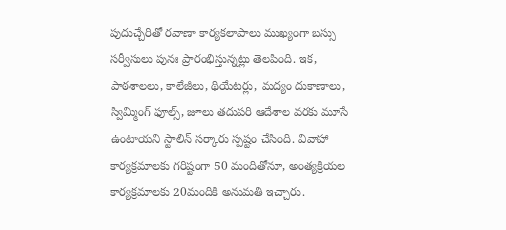పుదుచ్చేరితో రవాణా కార్యకలాపాలు ముఖ్యంగా బస్సు సర్వీసులు పునః ప్రారంభిస్తున్నట్లు తెలపింది. ఇక, పాఠశాలలు, కాలేజీలు, థియేటర్లు, మద్యం దుకాణాలు, స్విమ్మింగ్ ఫూల్స్, జూలు తదుపరి ఆదేశాల వరకు మూసే ఉంటాయని స్టాలిన్ సర్కారు స్పష్టం చేసింది. వివాహా కార్యక్రమాలకు గరిష్టంగా 50 మందితోనూ, అంత్యక్రియల కార్యక్రమాలకు 20మందికి అనుమతి ఇచ్చారు.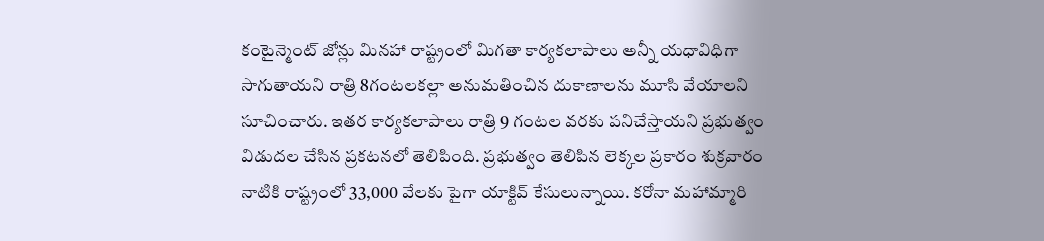కంటైన్మెంట్ జోన్లు మినహా రాష్ట్రంలో మిగతా కార్యకలాపాలు అన్నీ యధావిధిగా సాగుతాయని రాత్రి 8గంటలకల్లా అనుమతించిన దుకాణాలను మూసి వేయాలని సూచించారు. ఇతర కార్యకలాపాలు రాత్రి 9 గంటల వరకు పనిచేస్తాయని ప్రభుత్వం విడుదల చేసిన ప్రకటనలో తెలిపింది. ప్రభుత్వం తెలిపిన లెక్కల ప్రకారం శుక్రవారం నాటికి రాష్ట్రంలో 33,000 వేలకు పైగా యాక్టివ్ కేసులున్నాయి. కరోనా మహామ్మారి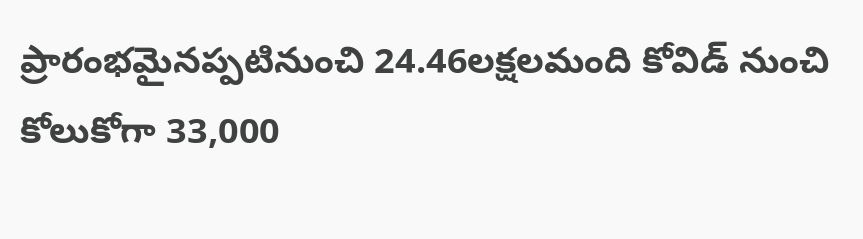ప్రారంభమైనప్పటినుంచి 24.46లక్షలమంది కోవిడ్ నుంచి కోలుకోగా 33,000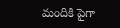మందికి పైగా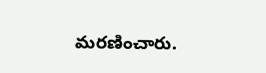మరణించారు.